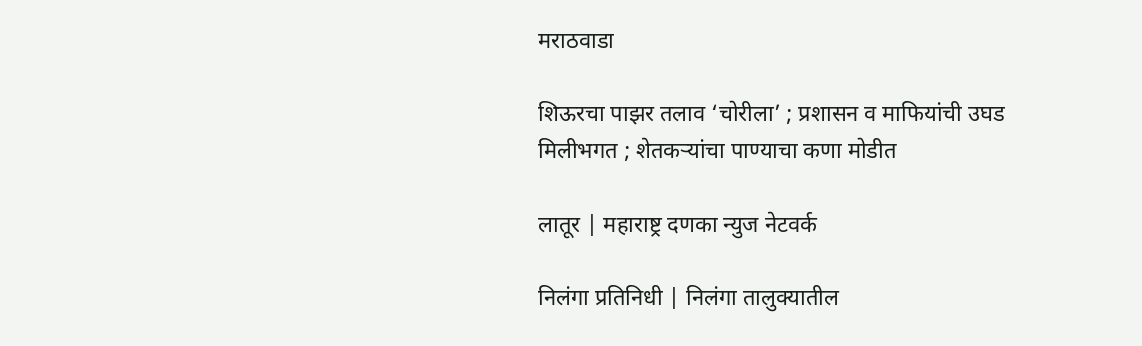मराठवाडा

शिऊरचा पाझर तलाव ‘चोरीला’ ; प्रशासन व माफियांची उघड मिलीभगत ; शेतकऱ्यांचा पाण्याचा कणा मोडीत

लातूर | महाराष्ट्र दणका न्युज नेटवर्क

निलंगा प्रतिनिधी | निलंगा तालुक्यातील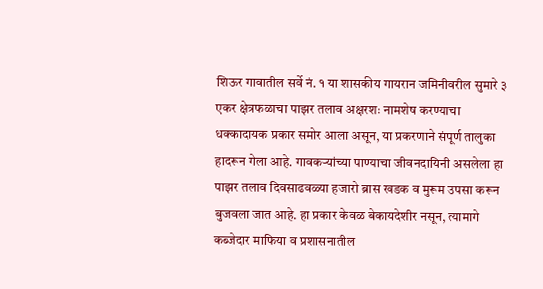शिऊर गावातील सर्वे नं. १ या शासकीय गायरान जमिनीवरील सुमारे ३ एकर क्षेत्रफळाचा पाझर तलाव अक्षरशः नामशेष करण्याचा धक्कादायक प्रकार समोर आला असून, या प्रकरणाने संपूर्ण तालुका हादरून गेला आहे. गावकऱ्यांच्या पाण्याचा जीवनदायिनी असलेला हा पाझर तलाव दिवसाढवळ्या हजारो ब्रास खडक व मुरूम उपसा करून बुजवला जात आहे. हा प्रकार केवळ बेकायदेशीर नसून, त्यामागे कब्जेदार माफिया व प्रशासनातील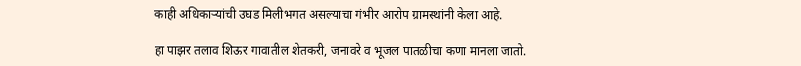काही अधिकाऱ्यांची उघड मिलीभगत असल्याचा गंभीर आरोप ग्रामस्थांनी केला आहे.

हा पाझर तलाव शिऊर गावातील शेतकरी, जनावरे व भूजल पातळीचा कणा मानला जातो.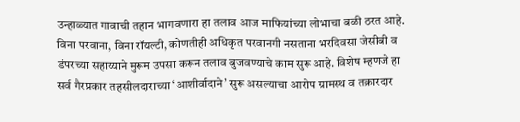उन्हाळ्यात गावाची तहान भागवणारा हा तलाव आज माफियांच्या लोभाचा बळी ठरत आहे. विना परवाना, विना रॉयल्टी, कोणतीही अधिकृत परवानगी नसताना भरदिवसा जेसीबी व डंपरच्या सहाय्याने मुरूम उपसा करून तलाव बुजवण्याचे काम सुरू आहे. विशेष म्हणजे हा सर्व गैरप्रकार तहसीलदाराच्या ‘आशीर्वादाने’ सुरू असल्याचा आरोप ग्रामस्थ व तक्रारदार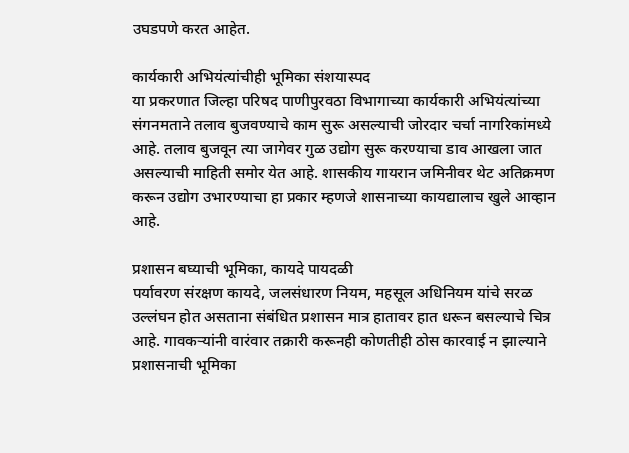उघडपणे करत आहेत.

कार्यकारी अभियंत्यांचीही भूमिका संशयास्पद
या प्रकरणात जिल्हा परिषद पाणीपुरवठा विभागाच्या कार्यकारी अभियंत्यांच्या संगनमताने तलाव बुजवण्याचे काम सुरू असल्याची जोरदार चर्चा नागरिकांमध्ये आहे. तलाव बुजवून त्या जागेवर गुळ उद्योग सुरू करण्याचा डाव आखला जात असल्याची माहिती समोर येत आहे. शासकीय गायरान जमिनीवर थेट अतिक्रमण करून उद्योग उभारण्याचा हा प्रकार म्हणजे शासनाच्या कायद्यालाच खुले आव्हान आहे.

प्रशासन बघ्याची भूमिका, कायदे पायदळी
पर्यावरण संरक्षण कायदे, जलसंधारण नियम, महसूल अधिनियम यांचे सरळ उल्लंघन होत असताना संबंधित प्रशासन मात्र हातावर हात धरून बसल्याचे चित्र आहे. गावकऱ्यांनी वारंवार तक्रारी करूनही कोणतीही ठोस कारवाई न झाल्याने प्रशासनाची भूमिका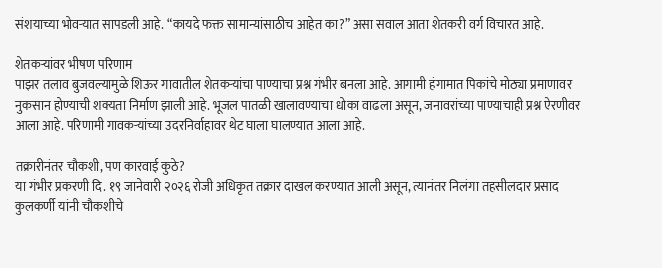संशयाच्या भोवऱ्यात सापडली आहे. “कायदे फक्त सामान्यांसाठीच आहेत का?” असा सवाल आता शेतकरी वर्ग विचारत आहे.

शेतकऱ्यांवर भीषण परिणाम
पाझर तलाव बुजवल्यामुळे शिऊर गावातील शेतकऱ्यांचा पाण्याचा प्रश्न गंभीर बनला आहे. आगामी हंगामात पिकांचे मोठ्या प्रमाणावर नुकसान होण्याची शक्यता निर्माण झाली आहे. भूजल पातळी खालावण्याचा धोका वाढला असून, जनावरांच्या पाण्याचाही प्रश्न ऐरणीवर आला आहे. परिणामी गावकऱ्यांच्या उदरनिर्वाहावर थेट घाला घालण्यात आला आहे.

तक्रारीनंतर चौकशी, पण कारवाई कुठे?
या गंभीर प्रकरणी दि. १९ जानेवारी २०२६ रोजी अधिकृत तक्रार दाखल करण्यात आली असून, त्यानंतर निलंगा तहसीलदार प्रसाद कुलकर्णी यांनी चौकशीचे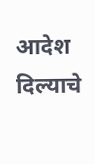आदेश दिल्याचे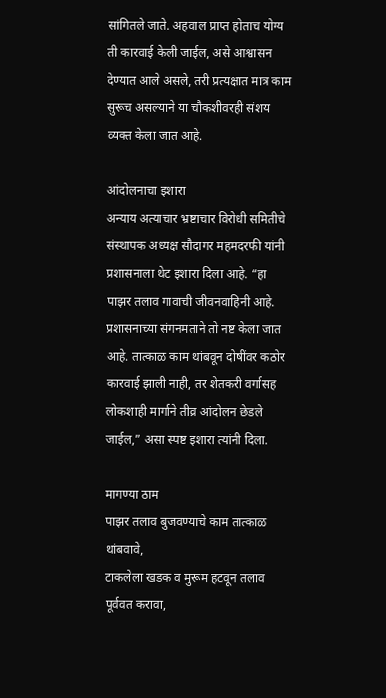सांगितले जाते. अहवाल प्राप्त होताच योग्य ती कारवाई केली जाईल, असे आश्वासन देण्यात आले असले, तरी प्रत्यक्षात मात्र काम सुरूच असल्याने या चौकशीवरही संशय व्यक्त केला जात आहे.

आंदोलनाचा इशारा
अन्याय अत्याचार भ्रष्टाचार विरोधी समितीचे संस्थापक अध्यक्ष सौदागर महमदरफी यांनी प्रशासनाला थेट इशारा दिला आहे. “हा पाझर तलाव गावाची जीवनवाहिनी आहे. प्रशासनाच्या संगनमताने तो नष्ट केला जात आहे. तात्काळ काम थांबवून दोषींवर कठोर कारवाई झाली नाही, तर शेतकरी वर्गासह लोकशाही मार्गाने तीव्र आंदोलन छेडले जाईल,” असा स्पष्ट इशारा त्यांनी दिला.

मागण्या ठाम
पाझर तलाव बुजवण्याचे काम तात्काळ थांबवावे,
टाकलेला खडक व मुरूम हटवून तलाव पूर्ववत करावा,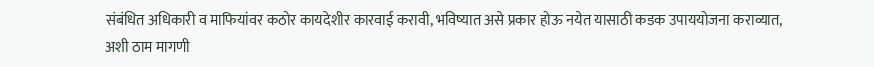संबंधित अधिकारी व माफियांवर कठोर कायदेशीर कारवाई करावी, भविष्यात असे प्रकार होऊ नयेत यासाठी कडक उपाययोजना कराव्यात, अशी ठाम मागणी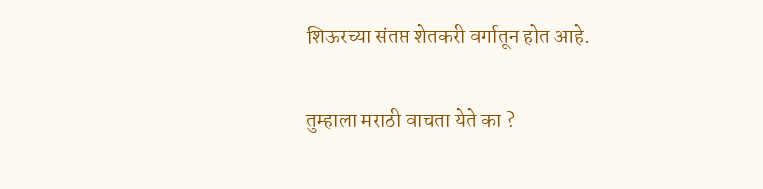शिऊरच्या संतप्त शेतकरी वर्गातून होत आहे.

तुम्हाला मराठी वाचता येते का ?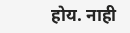होय. नाही